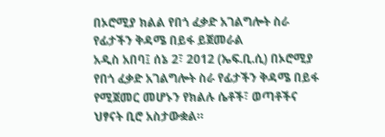በኦሮሚያ ክልል የበጎ ፈቃድ አገልግሎት ስራ የፊታችን ቅዳሜ በይፋ ይጀመራል
አዲስ አበባ፤ ሰኔ 2፣ 2012 (ኤፍ.ቢ.ሲ) በኦሮሚያ የበጎ ፈቃድ አገልግሎት ስራ የፊታችን ቅዳሜ በይፋ የሚጀመር መሆኑን የክልሉ ሴቶች፣ ወጣቶችና ህፃናት ቢሮ አስታውቋል።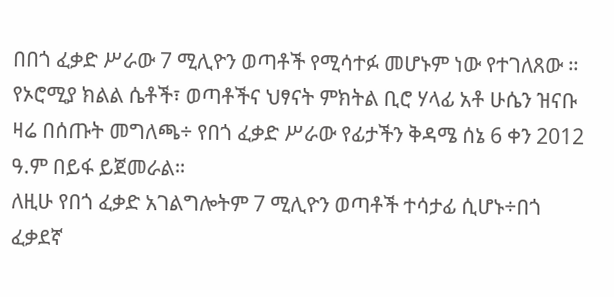በበጎ ፈቃድ ሥራው 7 ሚሊዮን ወጣቶች የሚሳተፉ መሆኑም ነው የተገለጸው ።
የኦሮሚያ ክልል ሴቶች፣ ወጣቶችና ህፃናት ምክትል ቢሮ ሃላፊ አቶ ሁሴን ዝናቡ ዛሬ በሰጡት መግለጫ÷ የበጎ ፈቃድ ሥራው የፊታችን ቅዳሜ ሰኔ 6 ቀን 2012 ዓ.ም በይፋ ይጀመራል።
ለዚሁ የበጎ ፈቃድ አገልግሎትም 7 ሚሊዮን ወጣቶች ተሳታፊ ሲሆኑ÷በጎ ፈቃደኛ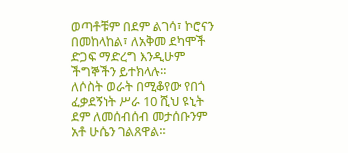ወጣቶቹም በደም ልገሳ፣ ኮሮናን በመከላከል፣ ለአቅመ ደካሞች ድጋፍ ማድረግ እንዲሁም ችግኞችን ይተክላሉ።
ለሶስት ወራት በሚቆየው የበጎ ፈቃደኝነት ሥራ 10 ሺህ ዩኒት ደም ለመሰብሰብ መታሰቡንም አቶ ሁሴን ገልጸዋል።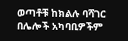ወጣቶቹ ከክልሉ ባሻገር በሌሎች አካባቢዎችም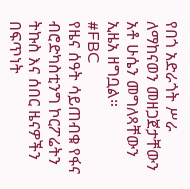የበጎ አድራጎት ሥራ ለማከናወን መዘጋጀታቸውን አቶ ሁሴን መግለጻቸውን ኢዜአ ዘግቧል።
#FBC
የዜና ሰዓት ሳይጠብቁ የፋና ብሮድካስቲንግ ኮርፖሬትን ትኩስ እና ሰበር ዜናዎችን በፍጥነት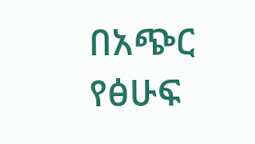በአጭር የፅሁፍ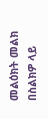መልዕክት መልክ በስልክዎ ላይ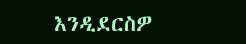እንዲደርስዎ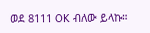ወደ 8111 OK ብለው ይላኩ።